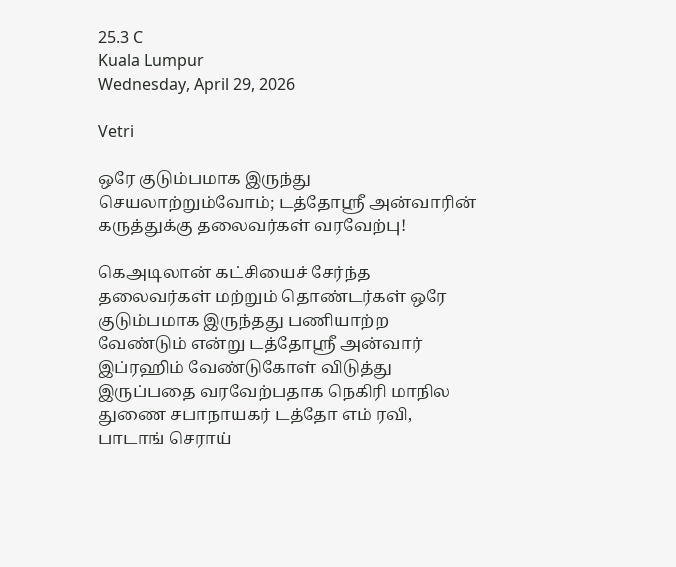25.3 C
Kuala Lumpur
Wednesday, April 29, 2026

Vetri

ஒரே குடும்பமாக இருந்து செயலாற்றும்வோம்; டத்தோஸ்ரீ அன்வாரின் கருத்துக்கு தலைவர்கள் வரவேற்பு!

கெஅடிலான் கட்சியைச் சேர்ந்த தலைவர்கள் மற்றும் தொண்டர்கள் ஒரே குடும்பமாக இருந்தது பணியாற்ற வேண்டும் என்று டத்தோஸ்ரீ அன்வார் இப்ரஹிம் வேண்டுகோள் விடுத்து இருப்பதை வரவேற்பதாக நெகிரி மாநில துணை சபாநாயகர் டத்தோ எம் ரவி, பாடாங் செராய்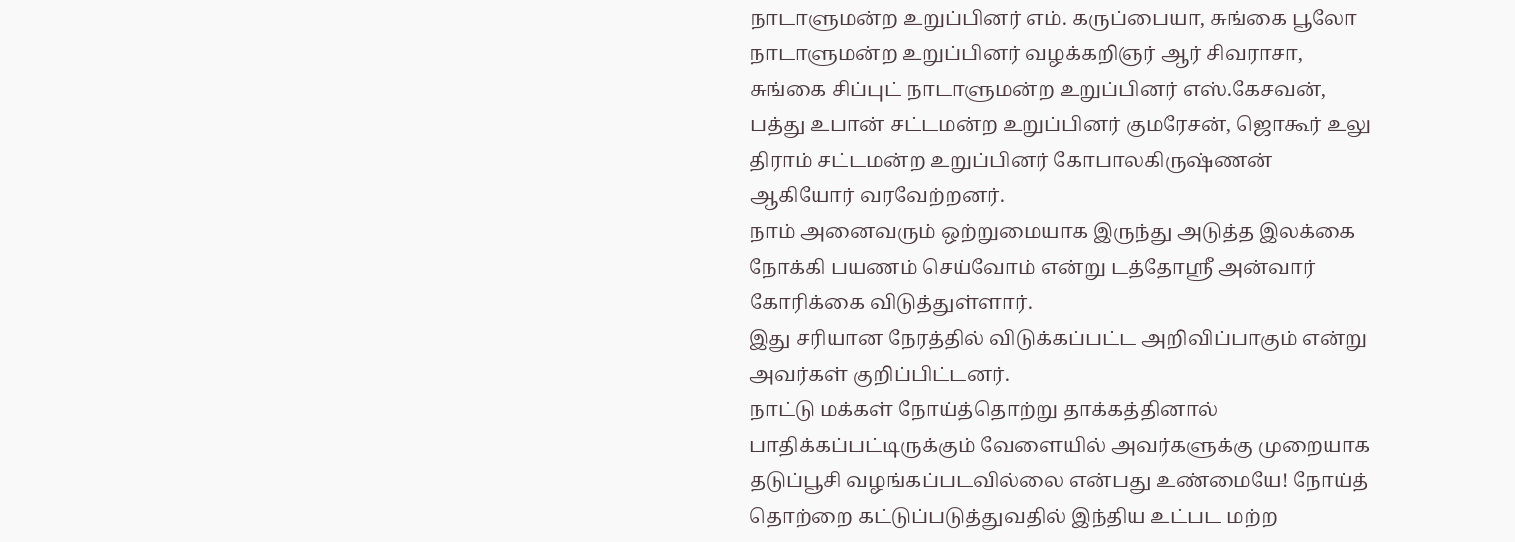நாடாளுமன்ற உறுப்பினர் எம். கருப்பையா, சுங்கை பூலோ நாடாளுமன்ற உறுப்பினர் வழக்கறிஞர் ஆர் சிவராசா, சுங்கை சிப்புட் நாடாளுமன்ற உறுப்பினர் எஸ்.கேசவன், பத்து உபான் சட்டமன்ற உறுப்பினர் குமரேசன், ஜொகூர் உலு திராம் சட்டமன்ற உறுப்பினர் கோபாலகிருஷ்ணன் ஆகியோர் வரவேற்றனர்.
நாம் அனைவரும் ஒற்றுமையாக இருந்து அடுத்த இலக்கை நோக்கி பயணம் செய்வோம் என்று டத்தோஸ்ரீ அன்வார் கோரிக்கை விடுத்துள்ளார்.
இது சரியான நேரத்தில் விடுக்கப்பட்ட அறிவிப்பாகும் என்று அவர்கள் குறிப்பிட்டனர்.
நாட்டு மக்கள் நோய்த்தொற்று தாக்கத்தினால் பாதிக்கப்பட்டிருக்கும் வேளையில் அவர்களுக்கு முறையாக தடுப்பூசி வழங்கப்படவில்லை என்பது உண்மையே! நோய்த் தொற்றை கட்டுப்படுத்துவதில் இந்திய உட்பட மற்ற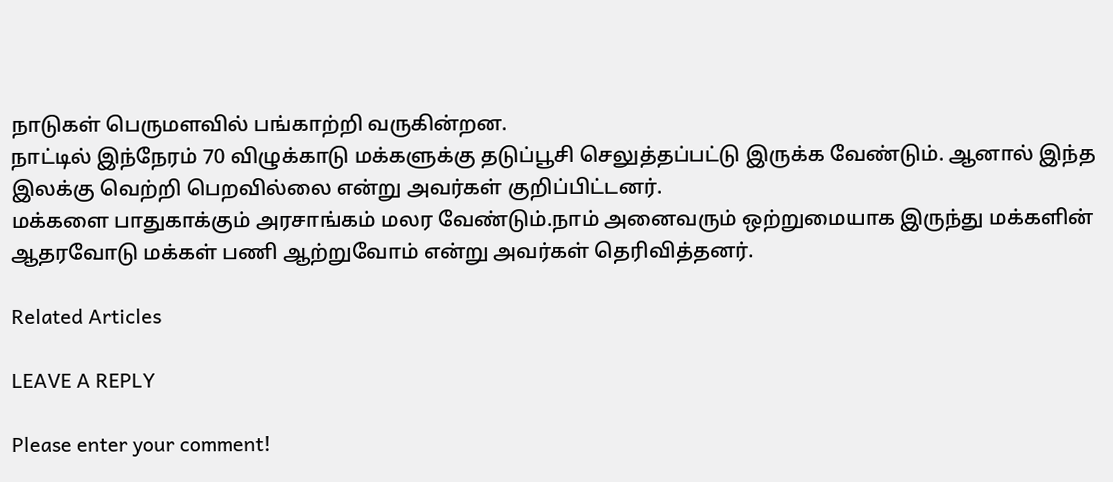நாடுகள் பெருமளவில் பங்காற்றி வருகின்றன.
நாட்டில் இந்நேரம் 70 விழுக்காடு மக்களுக்கு தடுப்பூசி செலுத்தப்பட்டு இருக்க வேண்டும். ஆனால் இந்த இலக்கு வெற்றி பெறவில்லை என்று அவர்கள் குறிப்பிட்டனர்.
மக்களை பாதுகாக்கும் அரசாங்கம் மலர வேண்டும்.நாம் அனைவரும் ஒற்றுமையாக இருந்து மக்களின் ஆதரவோடு மக்கள் பணி ஆற்றுவோம் என்று அவர்கள் தெரிவித்தனர்.

Related Articles

LEAVE A REPLY

Please enter your comment!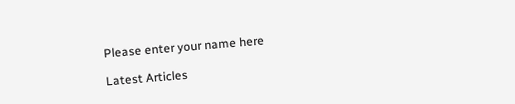Please enter your name here

Latest Articles